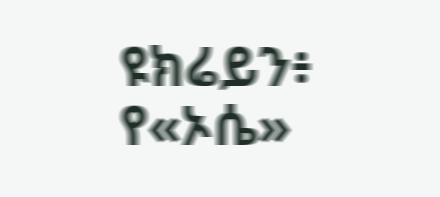ዩክሬይን፥ የ«ኦሴ»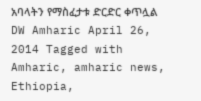አባላትን የማስፈታቱ ድርድር ቀጥሏል DW Amharic April 26, 2014 Tagged with Amharic, amharic news, Ethiopia,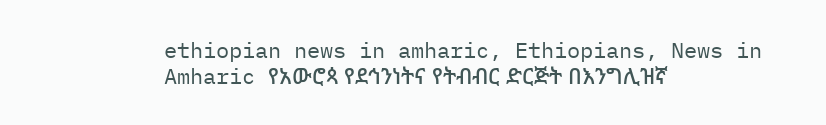ethiopian news in amharic, Ethiopians, News in Amharic የአውሮጳ የደኅንነትና የትብብር ድርጅት በእንግሊዝኛ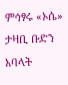ምኅፃሩ «ኦሴ» ታዛቢ ቡድን አባላት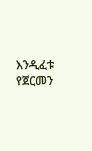እንዲፈቱ የጀርመን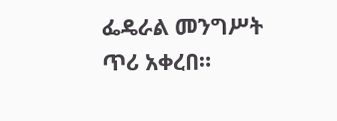ፌዴራል መንግሥት ጥሪ አቀረበ።